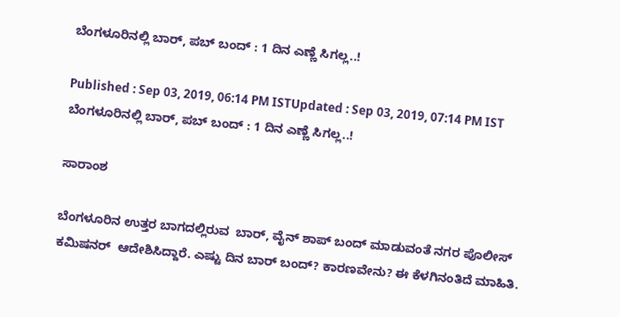ಬೆಂಗಳೂರಿನಲ್ಲಿ ಬಾರ್, ಪಬ್ ಬಂದ್ : 1 ದಿನ ಎಣ್ಣೆ ಸಿಗಲ್ಲ..!

Published : Sep 03, 2019, 06:14 PM ISTUpdated : Sep 03, 2019, 07:14 PM IST
ಬೆಂಗಳೂರಿನಲ್ಲಿ ಬಾರ್, ಪಬ್ ಬಂದ್ : 1 ದಿನ ಎಣ್ಣೆ ಸಿಗಲ್ಲ..!

ಸಾರಾಂಶ

ಬೆಂಗಳೂರಿನ ಉತ್ತರ ಬಾಗದಲ್ಲಿರುವ  ಬಾರ್, ವೈನ್ ಶಾಪ್ ಬಂದ್ ಮಾಡುವಂತೆ ನಗರ ಪೊಲೀಸ್ ಕಮಿಷನರ್  ಆದೇಶಿಸಿದ್ದಾರೆ. ಎಷ್ಟು ದಿನ ಬಾರ್ ಬಂದ್? ಕಾರಣವೇನು? ಈ ಕೆಳಗಿನಂತಿದೆ ಮಾಹಿತಿ.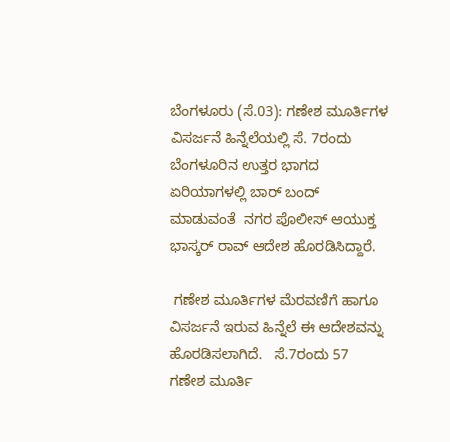ಬೆಂಗಳೂರು (ಸೆ.03): ಗಣೇಶ ಮೂರ್ತಿಗಳ ವಿಸರ್ಜನೆ ಹಿನ್ನೆಲೆಯಲ್ಲಿ ಸೆ. 7ರಂದು ಬೆಂಗಳೂರಿನ ಉತ್ತರ ಭಾಗದ ಏರಿಯಾಗಳಲ್ಲಿ ಬಾರ್ ಬಂದ್ ಮಾಡುವಂತೆ  ನಗರ ಪೊಲೀಸ್ ಆಯುಕ್ತ ಭಾಸ್ಕರ್ ರಾವ್ ಆದೇಶ ಹೊರಡಿಸಿದ್ದಾರೆ.

 ಗಣೇಶ ಮೂರ್ತಿಗಳ ಮೆರವಣಿಗೆ ಹಾಗೂ ವಿಸರ್ಜನೆ ಇರುವ ಹಿನ್ನೆಲೆ ಈ ಆದೇಶವನ್ನು ಹೊರಡಿಸಲಾಗಿದೆ.   ಸೆ.7ರಂದು 57 ಗಣೇಶ ಮೂರ್ತಿ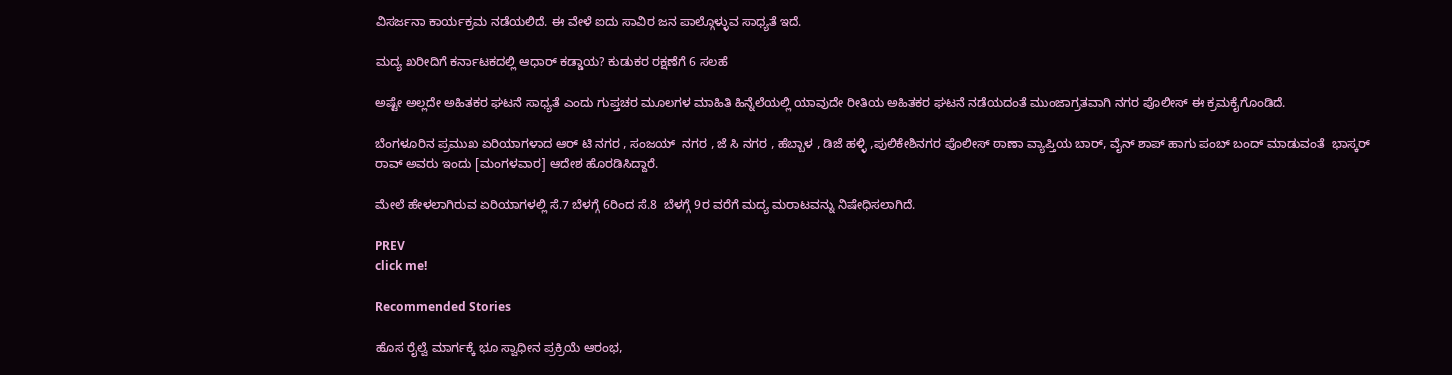ವಿಸರ್ಜನಾ ಕಾರ್ಯಕ್ರಮ ನಡೆಯಲಿದೆ. ಈ ವೇಳೆ ಐದು ಸಾವಿರ ಜನ ಪಾಲ್ಗೊಳ್ಳುವ ಸಾಧ್ಯತೆ ಇದೆ.

ಮದ್ಯ ಖರೀದಿಗೆ ಕರ್ನಾಟಕದಲ್ಲಿ ಆಧಾರ್ ಕಡ್ಡಾಯ? ಕುಡುಕರ ರಕ್ಷಣೆಗೆ 6 ಸಲಹೆ

ಅಷ್ಟೇ ಅಲ್ಲದೇ ಅಹಿತಕರ ಘಟನೆ ಸಾಧ್ಯತೆ ಎಂದು ಗುಪ್ತಚರ ಮೂಲಗಳ ಮಾಹಿತಿ ಹಿನ್ನೆಲೆಯಲ್ಲಿ ಯಾವುದೇ ರೀತಿಯ ಅಹಿತಕರ ಘಟನೆ ನಡೆಯದಂತೆ ಮುಂಜಾಗ್ರತವಾಗಿ ನಗರ ಪೊಲೀಸ್ ಈ ಕ್ರಮಕೈಗೊಂಡಿದೆ.

ಬೆಂಗಳೂರಿನ ಪ್ರಮುಖ ಏರಿಯಾಗಳಾದ ಆರ್ ಟಿ ನಗರ , ಸಂಜಯ್  ನಗರ , ಜೆ ಸಿ ನಗರ , ಹೆಬ್ಬಾಳ , ಡಿಜೆ ಹಳ್ಳಿ ,ಪುಲಿಕೇಶಿನಗರ ಪೊಲೀಸ್ ಠಾಣಾ ವ್ಯಾಪ್ತಿಯ ಬಾರ್, ವೈನ್ ಶಾಪ್ ಹಾಗು ಪಂಬ್ ಬಂದ್ ಮಾಡುವಂತೆ  ಭಾಸ್ಕರ್ ರಾವ್ ಅವರು ಇಂದು [ಮಂಗಳವಾರ] ಆದೇಶ ಹೊರಡಿಸಿದ್ದಾರೆ.

ಮೇಲೆ ಹೇಳಲಾಗಿರುವ ಏರಿಯಾಗಳಲ್ಲಿ ಸೆ.7 ಬೆಳಗ್ಗೆ 6ರಿಂದ ಸೆ.8  ಬೆಳಗ್ಗೆ 9ರ ವರೆಗೆ ಮದ್ಯ ಮರಾಟವನ್ನು ನಿಷೇಧಿಸಲಾಗಿದೆ.

PREV
click me!

Recommended Stories

ಹೊಸ ರೈಲ್ವೆ ಮಾರ್ಗಕ್ಕೆ ಭೂ ಸ್ವಾಧೀನ ಪ್ರಕ್ರಿಯೆ ಆರಂಭ,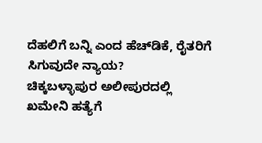ದೆಹಲಿಗೆ ಬನ್ನಿ ಎಂದ ಹೆಚ್‌ಡಿಕೆ, ರೈತರಿಗೆ ಸಿಗುವುದೇ ನ್ಯಾಯ?
ಚಿಕ್ಕಬಳ್ಳಾಪುರ ಅಲೀಪುರದಲ್ಲಿ ಖಮೇನಿ ಹತ್ಯೆಗೆ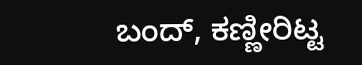ಬಂದ್, ಕಣ್ಣೀರಿಟ್ಟ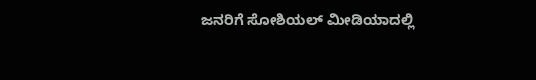ಜನರಿಗೆ ಸೋಶಿಯಲ್ ಮೀಡಿಯಾದಲ್ಲಿ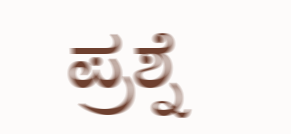ಪ್ರಶ್ನೆ